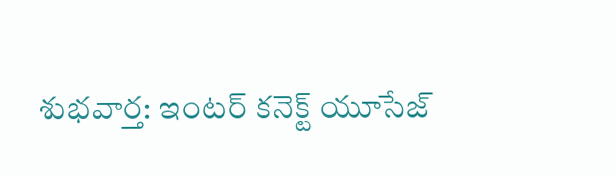శుభవార్త: ఇంటర్ కనెక్ట్ యూసేజ్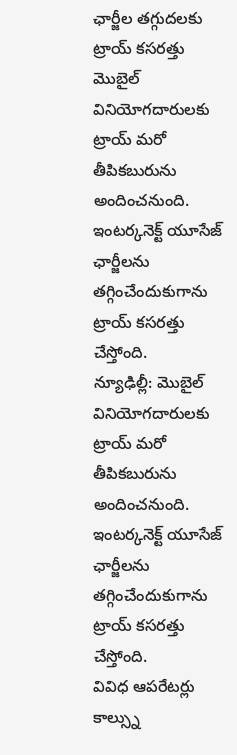ఛార్జీల తగ్గుదలకు ట్రాయ్ కసరత్తు
మొబైల్ వినియోగదారులకు ట్రాయ్ మరో తీపికబురును అందించనుంది. ఇంటర్కనెక్ట్ యూసేజ్ ఛార్జీలను తగ్గించేందుకుగాను ట్రాయ్ కసరత్తు చేస్తోంది.
న్యూఢిల్లీ: మొబైల్ వినియోగదారులకు ట్రాయ్ మరో తీపికబురును అందించనుంది. ఇంటర్కనెక్ట్ యూసేజ్ ఛార్జీలను తగ్గించేందుకుగాను ట్రాయ్ కసరత్తు చేస్తోంది.
వివిధ ఆపరేటర్లు కాల్స్ను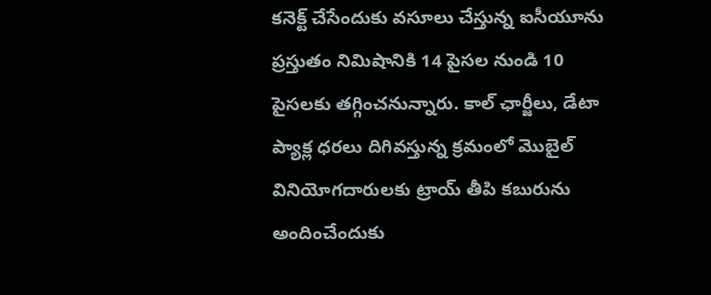కనెక్ట్ చేసేందుకు వసూలు చేస్తున్న ఐసీయూను ప్రస్తుతం నిమిషానికి 14 పైసల నుండి 10 పైసలకు తగ్గించనున్నారు. కాల్ ఛార్జీలు, డేటా ప్యాక్ల ధరలు దిగివస్తున్న క్రమంలో మొబైల్ వినియోగదారులకు ట్రాయ్ తీపి కబురును అందించేందుకు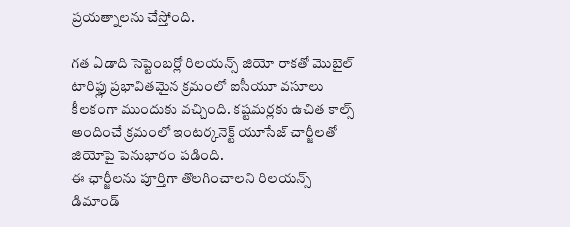ప్రయత్నాలను చేస్తోంది.

గత ఏడాది సెప్టెంబర్లో రిలయన్స్ జియో రాకతో మొబైల్ టారిఫ్లు ప్రభావితమైన క్రమంలో ఐసీయూ వసూలు కీలకంగా ముందుకు వచ్చింది. కష్టమర్లకు ఉచిత కాల్స్ అందించే క్రమంలో ఇంటర్కనెక్ట్ యూసేజ్ చార్జీలతో జియోపై పెనుభారం పడింది.
ఈ ఛార్జీలను పూర్తిగా తొలగించాలని రిలయన్స్ డిమాండ్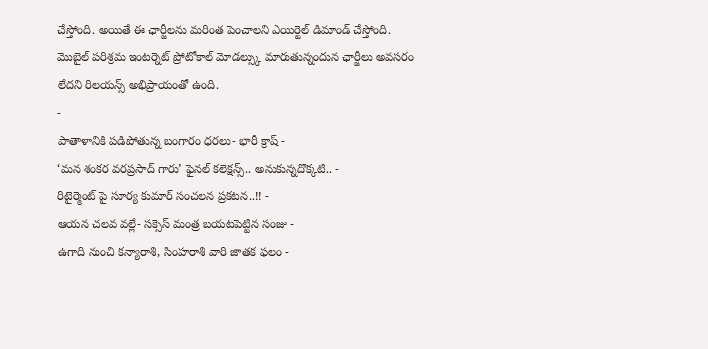చేస్తోంది. అయితే ఈ ఛార్జీలను మరింత పెంచాలని ఎయిర్టెల్ డిమాండ్ చేస్తోంది. మొబైల్ పరిశ్రమ ఇంటర్నెట్ ప్రోటోకాల్ మోడల్స్కు మారుతున్నందున ఛార్జీలు అవసరం లేదని రిలయన్స్ అభిప్రాయంతో ఉంది.
-
పాతాళానికి పడిపోతున్న బంగారం ధరలు- భారీ క్రాష్ -
‘మన శంకర వరప్రసాద్ గారు’ ఫైనల్ కలెక్షన్స్.. అనుకున్నదొక్కటి.. -
రిటైర్మెంట్ పై సూర్య కుమార్ సంచలన ప్రకటన..!! -
ఆయన చలవ వల్లే- సక్సెస్ మంత్ర బయటపెట్టిన సంజు -
ఉగాది నుంచి కన్యారాశి, సింహరాశి వారి జాతక ఫలం -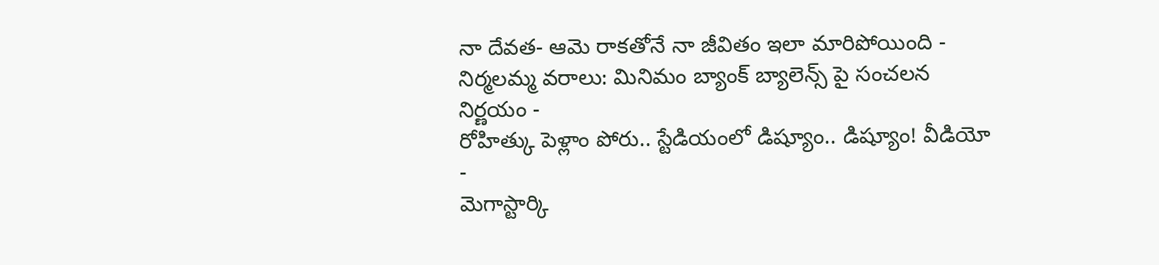నా దేవత- ఆమె రాకతోనే నా జీవితం ఇలా మారిపోయింది -
నిర్మలమ్మ వరాలు: మినిమం బ్యాంక్ బ్యాలెన్స్ పై సంచలన నిర్ణయం -
రోహిత్కు పెళ్లాం పోరు.. స్టేడియంలో డిష్యూం.. డిష్యూం! వీడియో -
మెగాస్టార్కి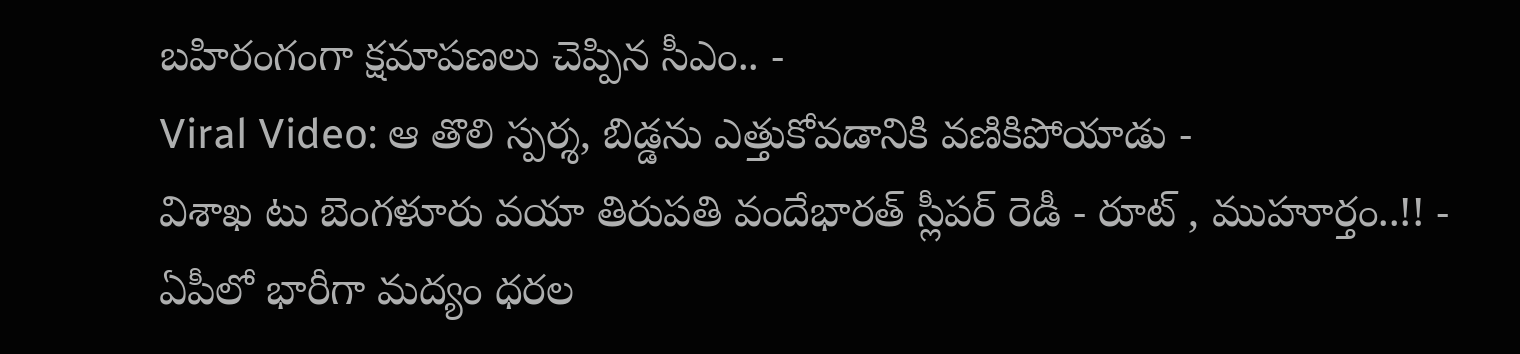బహిరంగంగా క్షమాపణలు చెప్పిన సీఎం.. -
Viral Video: ఆ తొలి స్పర్శ, బిడ్డను ఎత్తుకోవడానికి వణికిపోయాడు -
విశాఖ టు బెంగళూరు వయా తిరుపతి వందేభారత్ స్లీపర్ రెడీ - రూట్ , ముహూర్తం..!! -
ఏపీలో భారీగా మద్యం ధరల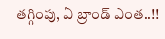తగ్గింపు, ఏ బ్రాండ్ ఎంత..!!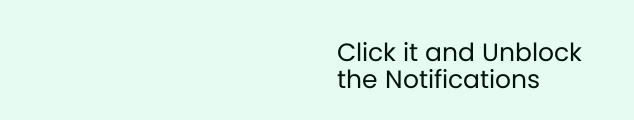Click it and Unblock the Notifications